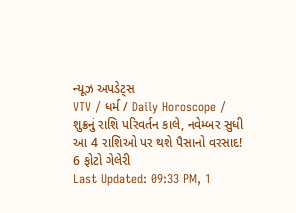ન્યૂઝ અપડેટ્સ
VTV / ધર્મ / Daily Horoscope / શુક્રનું રાશિ પરિવર્તન કાલે, નવેમ્બર સુધી આ 4 રાશિઓ પર થશે પૈસાનો વરસાદ!
6 ફોટો ગેલેરી
Last Updated: 09:33 PM, 1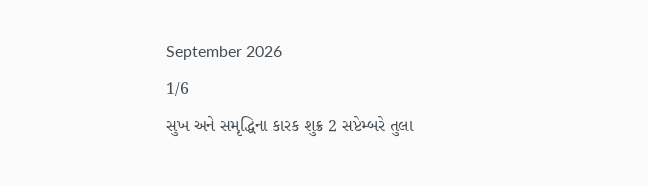September 2026
1/6
સુખ અને સમૃદ્ધિના કારક શુક્ર 2 સપ્ટેમ્બરે તુલા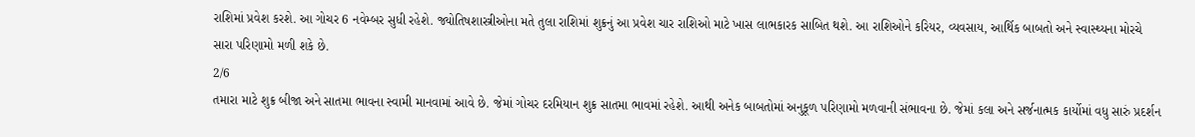રાશિમાં પ્રવેશ કરશે. આ ગોચર 6 નવેમ્બર સુધી રહેશે. જ્યોતિષશાસ્ત્રીઓના મતે તુલા રાશિમાં શુક્રનું આ પ્રવેશ ચાર રાશિઓ માટે ખાસ લાભકારક સાબિત થશે. આ રાશિઓને કરિયર, વ્યવસાય, આર્થિક બાબતો અને સ્વાસ્થ્યના મોરચે સારા પરિણામો મળી શકે છે.
2/6
તમારા માટે શુક્ર બીજા અને સાતમા ભાવના સ્વામી માનવામાં આવે છે. જેમાં ગોચર દરમિયાન શુક્ર સાતમા ભાવમાં રહેશે. આથી અનેક બાબતોમાં અનુકૂળ પરિણામો મળવાની સંભાવના છે. જેમાં કલા અને સર્જનાત્મક કાર્યોમાં વધુ સારું પ્રદર્શન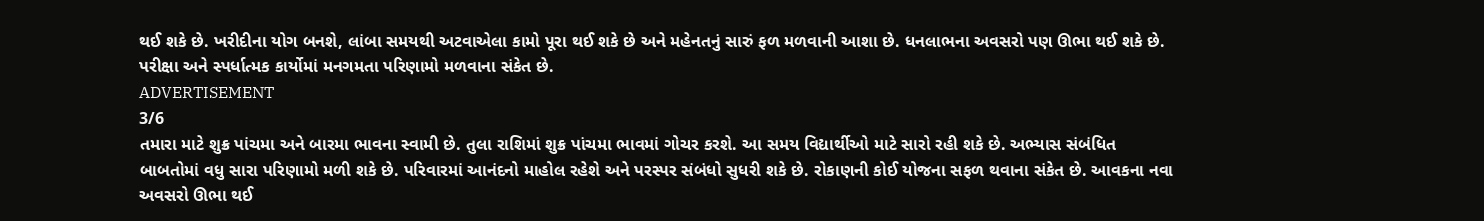થઈ શકે છે. ખરીદીના યોગ બનશે, લાંબા સમયથી અટવાએલા કામો પૂરા થઈ શકે છે અને મહેનતનું સારું ફળ મળવાની આશા છે. ધનલાભના અવસરો પણ ઊભા થઈ શકે છે. પરીક્ષા અને સ્પર્ધાત્મક કાર્યોમાં મનગમતા પરિણામો મળવાના સંકેત છે.
ADVERTISEMENT
3/6
તમારા માટે શુક્ર પાંચમા અને બારમા ભાવના સ્વામી છે. તુલા રાશિમાં શુક્ર પાંચમા ભાવમાં ગોચર કરશે. આ સમય વિદ્યાર્થીઓ માટે સારો રહી શકે છે. અભ્યાસ સંબંધિત બાબતોમાં વધુ સારા પરિણામો મળી શકે છે. પરિવારમાં આનંદનો માહોલ રહેશે અને પરસ્પર સંબંધો સુધરી શકે છે. રોકાણની કોઈ યોજના સફળ થવાના સંકેત છે. આવકના નવા અવસરો ઊભા થઈ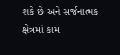શકે છે અને સર્જનાત્મક ક્ષેત્રમાં કામ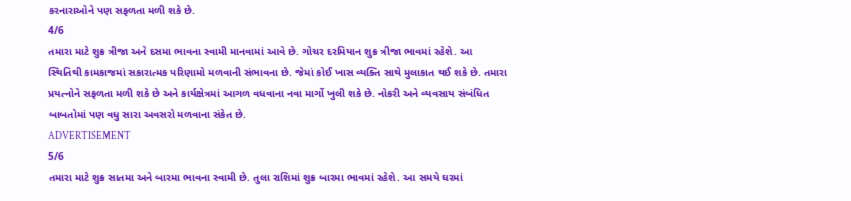કરનારાઓને પણ સફળતા મળી શકે છે.
4/6
તમારા માટે શુક્ર ત્રીજા અને દસમા ભાવના સ્વામી માનવામાં આવે છે. ગોચર દરમિયાન શુક્ર ત્રીજા ભાવમાં રહેશે. આ સ્થિતિથી કામકાજમાં સકારાત્મક પરિણામો મળવાની સંભાવના છે. જેમાં કોઈ ખાસ વ્યક્તિ સાથે મુલાકાત થઈ શકે છે. તમારા પ્રયત્નોને સફળતા મળી શકે છે અને કાર્યક્ષેત્રમાં આગળ વધવાના નવા માર્ગો ખુલી શકે છે. નોકરી અને વ્યવસાય સંબંધિત બાબતોમાં પણ વધુ સારા અવસરો મળવાના સંકેત છે.
ADVERTISEMENT
5/6
તમારા માટે શુક્ર સાતમા અને બારમા ભાવના સ્વામી છે. તુલા રાશિમાં શુક્ર બારમા ભાવમાં રહેશે. આ સમયે ઘરમાં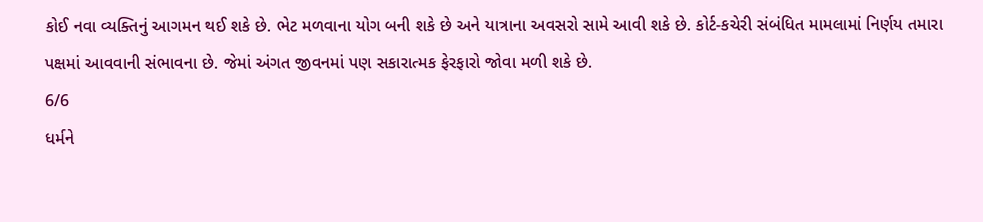કોઈ નવા વ્યક્તિનું આગમન થઈ શકે છે. ભેટ મળવાના યોગ બની શકે છે અને યાત્રાના અવસરો સામે આવી શકે છે. કોર્ટ-કચેરી સંબંધિત મામલામાં નિર્ણય તમારા પક્ષમાં આવવાની સંભાવના છે. જેમાં અંગત જીવનમાં પણ સકારાત્મક ફેરફારો જોવા મળી શકે છે.
6/6
ધર્મને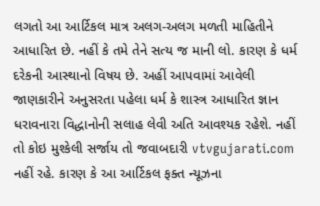લગતો આ આર્ટિકલ માત્ર અલગ-અલગ મળતી માહિતીને આધારિત છે. નહીં કે તમે તેને સત્ય જ માની લો. કારણ કે ધર્મ દરેકની આસ્થાનો વિષય છે. અહીં આપવામાં આવેલી જાણકારીને અનુસરતા પહેલા ધર્મ કે શાસ્ત્ર આધારિત જ્ઞાન ધરાવનારા વિદ્ધાનોની સલાહ લેવી અતિ આવશ્યક રહેશે. નહીં તો કોઇ મુશ્કેલી સર્જાય તો જવાબદારી vtvgujarati.com નહીં રહે. કારણ કે આ આર્ટિકલ ફક્ત ન્યૂઝના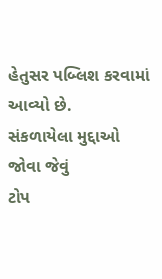હેતુસર પબ્લિશ કરવામાં આવ્યો છે.
સંકળાયેલા મુદ્દાઓ
જોવા જેવું
ટોપ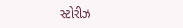સ્ટોરીઝ